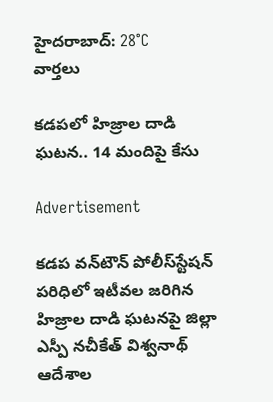హైదరాబాద్: 28°C
వార్తలు

కడపలో హిజ్రాల దాడి ఘటన.. 14 మందిపై కేసు

Advertisement

కడప వన్‌టౌన్ పోలీస్‌స్టేషన్ పరిధిలో ఇటీవల జరిగిన హిజ్రాల దాడి ఘటనపై జిల్లా ఎస్పీ నచీకేత్ విశ్వనాథ్ ఆదేశాల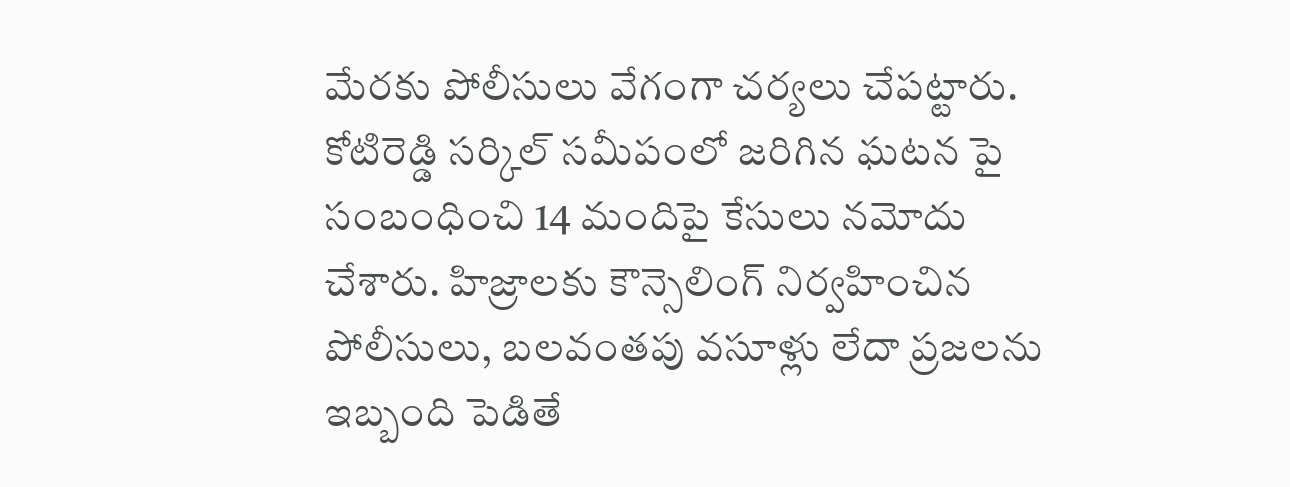మేరకు పోలీసులు వేగంగా చర్యలు చేపట్టారు. కోటిరెడ్డి సర్కిల్ సమీపంలో జరిగిన ఘటన పై సంబంధించి 14 మందిపై కేసులు నమోదు చేశారు. హిజ్రాలకు కౌన్సెలింగ్ నిర్వహించిన పోలీసులు, బలవంతపు వసూళ్లు లేదా ప్రజలను ఇబ్బంది పెడితే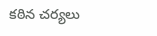కఠిన చర్యలు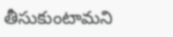తీసుకుంటామని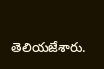తెలియజేశారు.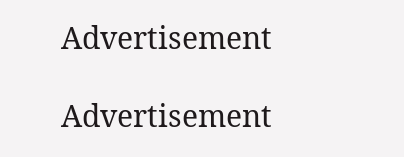Advertisement

Advertisement